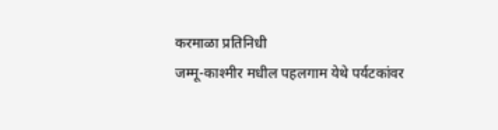करमाळा प्रतिनिधी
जम्मू-काश्मीर मधील पहलगाम येथे पर्यटकांवर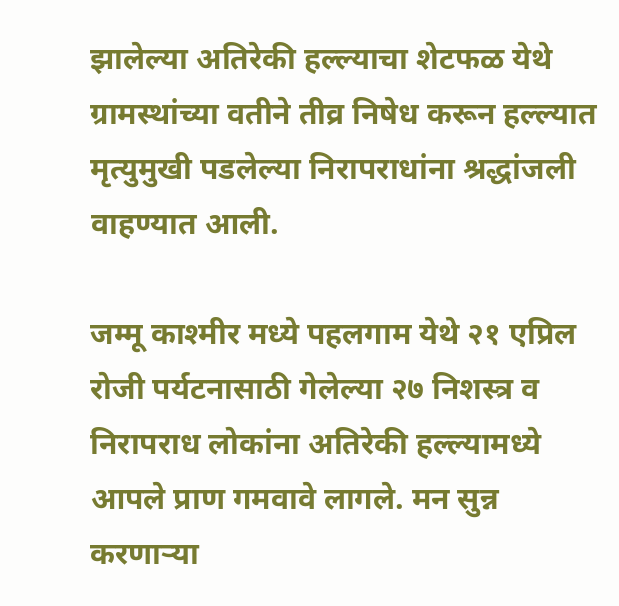झालेल्या अतिरेकी हल्ल्याचा शेटफळ येथे ग्रामस्थांच्या वतीने तीव्र निषेध करून हल्ल्यात मृत्युमुखी पडलेल्या निरापराधांना श्रद्धांजली वाहण्यात आली.

जम्मू काश्मीर मध्ये पहलगाम येथे २१ एप्रिल रोजी पर्यटनासाठी गेलेल्या २७ निशस्त्र व निरापराध लोकांना अतिरेकी हल्ल्यामध्ये आपले प्राण गमवावे लागले. मन सुन्न करणाऱ्या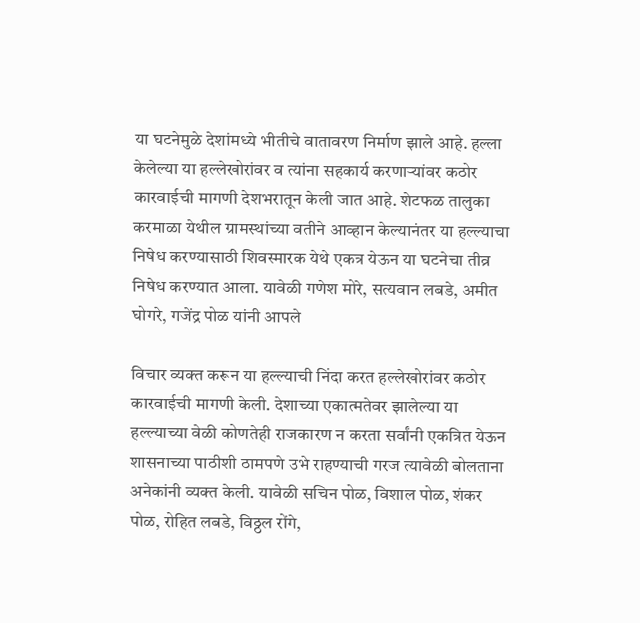या घटनेमुळे देशांमध्ये भीतीचे वातावरण निर्माण झाले आहे. हल्ला केलेल्या या हल्लेखोरांवर व त्यांना सहकार्य करणाऱ्यांवर कठोर कारवाईची मागणी देशभरातून केली जात आहे. शेटफळ तालुका करमाळा येथील ग्रामस्थांच्या वतीने आव्हान केल्यानंतर या हल्ल्याचा निषेध करण्यासाठी शिवस्मारक येथे एकत्र येऊन या घटनेचा तीव्र निषेध करण्यात आला. यावेळी गणेश मोरे, सत्यवान लबडे, अमीत घोगरे, गजेंद्र पोळ यांनी आपले

विचार व्यक्त करून या हल्ल्याची निंदा करत हल्लेखोरांवर कठोर कारवाईची मागणी केली. देशाच्या एकात्मतेवर झालेल्या या हल्ल्याच्या वेळी कोणतेही राजकारण न करता सर्वांनी एकत्रित येऊन शासनाच्या पाठीशी ठामपणे उभे राहण्याची गरज त्यावेळी बोलताना अनेकांनी व्यक्त केली. यावेळी सचिन पोळ, विशाल पोळ, शंकर पोळ, रोहित लबडे, विठ्ठल रोंगे,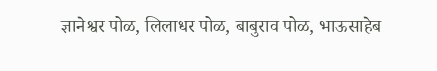ज्ञानेश्वर पोळ, लिलाधर पोळ, बाबुराव पोळ, भाऊसाहेब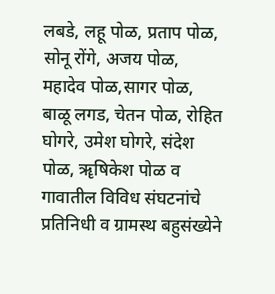लबडे, लहू पोळ, प्रताप पोळ, सोनू रोंगे, अजय पोळ, महादेव पोळ,सागर पोळ, बाळू लगड, चेतन पोळ, रोहित घोगरे, उमेश घोगरे, संदेश पोळ, ॠषिकेश पोळ व गावातील विविध संघटनांचे प्रतिनिधी व ग्रामस्थ बहुसंख्येने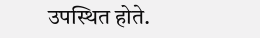उपस्थित होते.